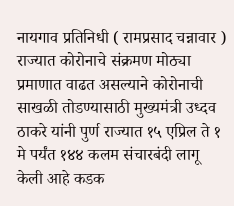नायगाव प्रतिनिधी ( रामप्रसाद चन्नावार )
राज्यात कोरोनाचे संक्रमण मोठ्या प्रमाणात वाढत असल्याने कोरोनाची साखळी तोडण्यासाठी मुख्यमंत्री उध्दव ठाकरे यांनी पुर्ण राज्यात १५ एप्रिल ते १ मे पर्यंत १४४ कलम संचारबंदी लागू केली आहे कडक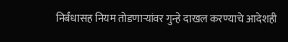निर्बंधासह नियम तोडणाऱ्यांवर गुन्हे दाखल करण्याचे आदेशही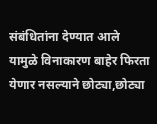संबंधितांना देण्यात आले यामुळे विनाकारण बाहेर फिरता येणार नसल्याने छोट्या,छोट्या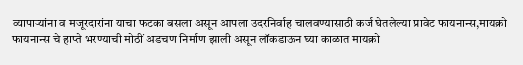व्यापाऱ्यांना व मजूरदारांना याचा फटका बसला असून आपला उदरनिर्वाह चालवण्यासाठी कर्ज घेतलेल्या प्रावेट फायनान्स,मायक्रो फायनान्स चे हाप्ते भरण्याची मोठीं अडचण निर्माण झाली असून लॉकडाऊन घ्या काळात मायक्रो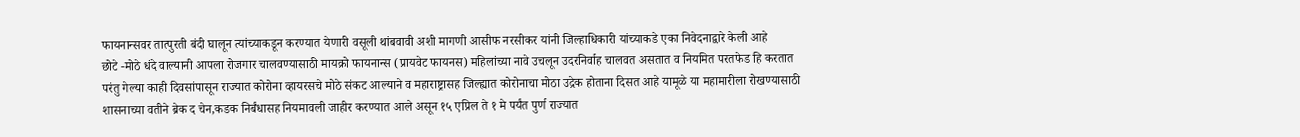फायनान्सवर तात्पुरती बंदी घालून त्यांच्याकडून करण्यात येणारी वसूली थांबवावी अशी मागणी आसीफ नरसीकर यांनी जिल्हाधिकारी यांच्याकडे एका निवेदनाद्वारे केली आहे
छोटे -मोठे धंदे वाल्यानी आपला रोजगार चालवण्यासाठी मायक्रो फायनान्स (प्रायवेट फायनस) महिलांच्या नावे उचलून उदरनिर्वाह चालवत असतात व नियमित परतफेड हि करतात परंतु गेल्या काही दिवसांपासून राज्यात कोरोना व्हायरसचे मोठे संकट आल्याने व महाराष्ट्रासह जिल्ह्यात कोरोनाचा मोठा उद्रेक होताना दिसत आहे यामूळे या महामारीला रोखण्यासाठी शासनाच्या वतीने ब्रेक द चेन,कडक निर्बंधासह नियमावली जाहीर करण्यात आले असून १५ एप्रिल ते १ मे पर्यंत पुर्ण राज्यात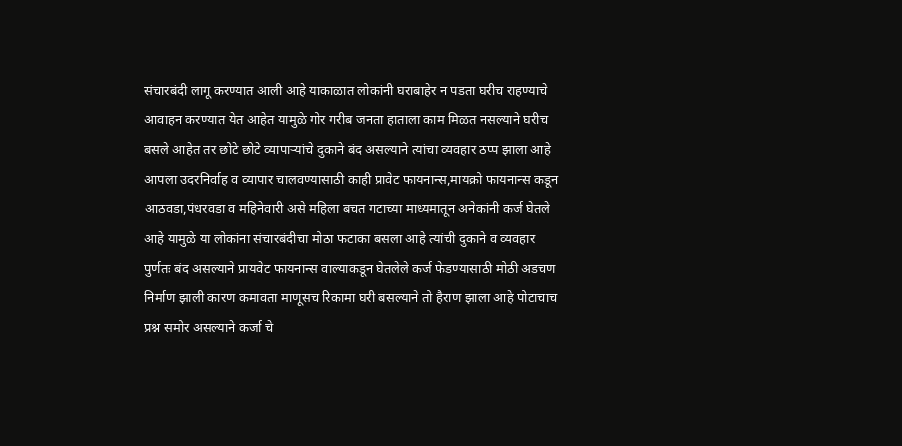संचारबंदी लागू करण्यात आली आहे याकाळात लोकांनी घराबाहेर न पडता घरीच राहण्याचे आवाहन करण्यात येत आहेत यामुळे गोर गरीब जनता हाताला काम मिळत नसल्याने घरीच बसले आहेत तर छोटे छोटे व्यापाऱ्यांचे दुकाने बंद असल्याने त्यांचा व्यवहार ठप्प झाला आहे आपला उदरनिर्वाह व व्यापार चालवण्यासाठी काही प्रावेट फायनान्स,मायक्रो फायनान्स कडून आठवडा,पंधरवडा व महिनेवारी असे महिला बचत गटाच्या माध्यमातून अनेकांनी कर्ज घेतले आहे यामुळे या लोकांना संचारबंदीचा मोठा फटाका बसला आहे त्यांची दुकाने व व्यवहार पुर्णतः बंद असल्याने प्रायवेट फायनान्स वाल्याकडून घेतलेले कर्ज फेडण्यासाठी मोठी अडचण निर्माण झाली कारण कमावता माणूसच रिकामा घरी बसल्याने तो हैराण झाला आहे पोटाचाच प्रश्न समोर असल्याने कर्जा चे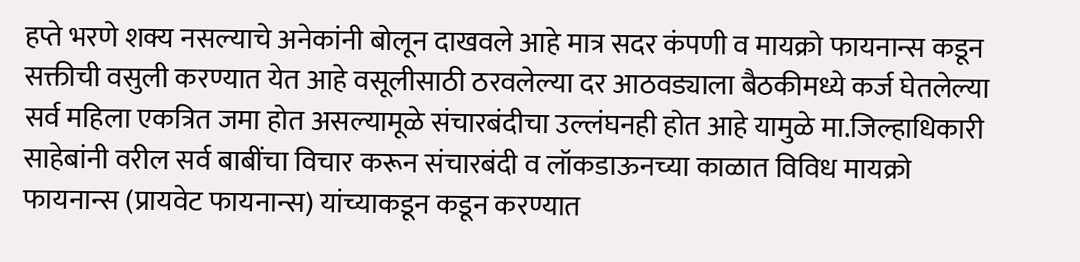हप्ते भरणे शक्य नसल्याचे अनेकांनी बोलून दाखवले आहे मात्र सदर कंपणी व मायक्रो फायनान्स कडून सक्तीची वसुली करण्यात येत आहे वसूलीसाठी ठरवलेल्या दर आठवड्याला बैठकीमध्ये कर्ज घेतलेल्या सर्व महिला एकत्रित जमा होत असल्यामूळे संचारबंदीचा उल्लंघनही होत आहे यामुळे मा.जिल्हाधिकारी साहेबांनी वरील सर्व बाबींचा विचार करून संचारबंदी व लॉकडाऊनच्या काळात विविध मायक्रो फायनान्स (प्रायवेट फायनान्स) यांच्याकडून कडून करण्यात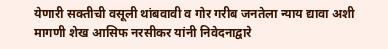येणारी सक्तीची वसूली थांबवावी व गोर गरीब जनतेला न्याय द्यावा अशी मागणी शेख आसिफ नरसीकर यांनी निवेदनाद्वारे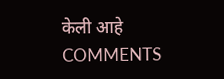केली आहे
COMMENTS